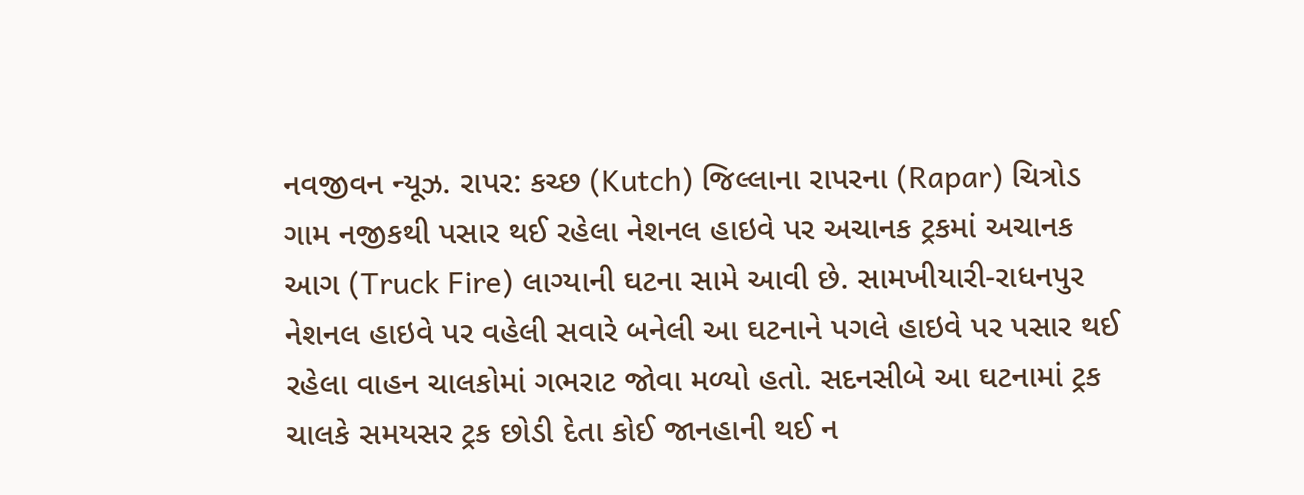નવજીવન ન્યૂઝ. રાપર: કચ્છ (Kutch) જિલ્લાના રાપરના (Rapar) ચિત્રોડ ગામ નજીકથી પસાર થઈ રહેલા નેશનલ હાઇવે પર અચાનક ટ્રકમાં અચાનક આગ (Truck Fire) લાગ્યાની ઘટના સામે આવી છે. સામખીયારી-રાધનપુર નેશનલ હાઇવે પર વહેલી સવારે બનેલી આ ઘટનાને પગલે હાઇવે પર પસાર થઈ રહેલા વાહન ચાલકોમાં ગભરાટ જોવા મળ્યો હતો. સદનસીબે આ ઘટનામાં ટ્રક ચાલકે સમયસર ટ્રક છોડી દેતા કોઈ જાનહાની થઈ ન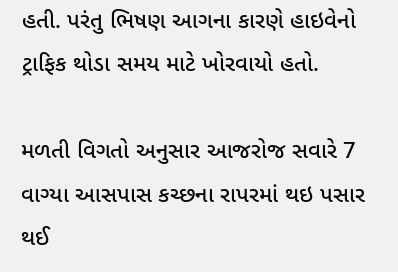હતી. પરંતુ ભિષણ આગના કારણે હાઇવેનો ટ્રાફિક થોડા સમય માટે ખોરવાયો હતો.

મળતી વિગતો અનુસાર આજરોજ સવારે 7 વાગ્યા આસપાસ કચ્છના રાપરમાં થઇ પસાર થઈ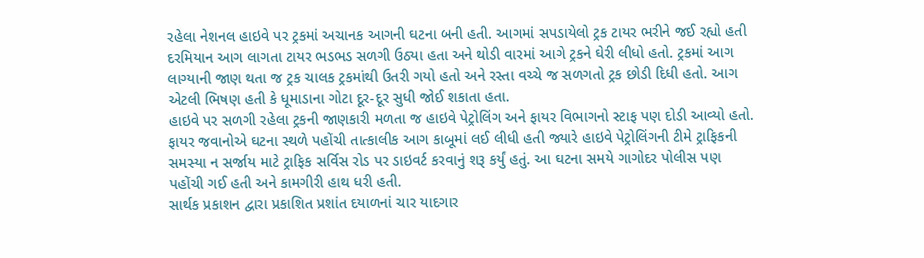રહેલા નેશનલ હાઇવે પર ટ્રકમાં અચાનક આગની ઘટના બની હતી. આગમાં સપડાયેલો ટ્રક ટાયર ભરીને જઈ રહ્યો હતી દરમિયાન આગ લાગતા ટાયર ભડભડ સળગી ઉઠ્યા હતા અને થોડી વારમાં આગે ટ્રકને ઘેરી લીધો હતો. ટ્રકમાં આગ લાગ્યાની જાણ થતા જ ટ્રક ચાલક ટ્રકમાંથી ઉતરી ગયો હતો અને રસ્તા વચ્ચે જ સળગતો ટ્રક છોડી દિધી હતો. આગ એટલી ભિષણ હતી કે ધૂમાડાના ગોટા દૂર-દૂર સુધી જોઈ શકાતા હતા.
હાઇવે પર સળગી રહેલા ટ્રકની જાણકારી મળતા જ હાઇવે પેટ્રોલિંગ અને ફાયર વિભાગનો સ્ટાફ પણ દોડી આવ્યો હતો. ફાયર જવાનોએ ઘટના સ્થળે પહોંચી તાત્કાલીક આગ કાબૂમાં લઈ લીધી હતી જ્યારે હાઇવે પેટ્રોલિંગની ટીમે ટ્રાફિકની સમસ્યા ન સર્જાય માટે ટ્રાફિક સર્વિસ રોડ પર ડાઇવર્ટ કરવાનું શરૂ કર્યું હતું. આ ઘટના સમયે ગાગોદર પોલીસ પણ પહોંચી ગઈ હતી અને કામગીરી હાથ ધરી હતી.
સાર્થક પ્રકાશન દ્વારા પ્રકાશિત પ્રશાંત દયાળનાં ચાર યાદગાર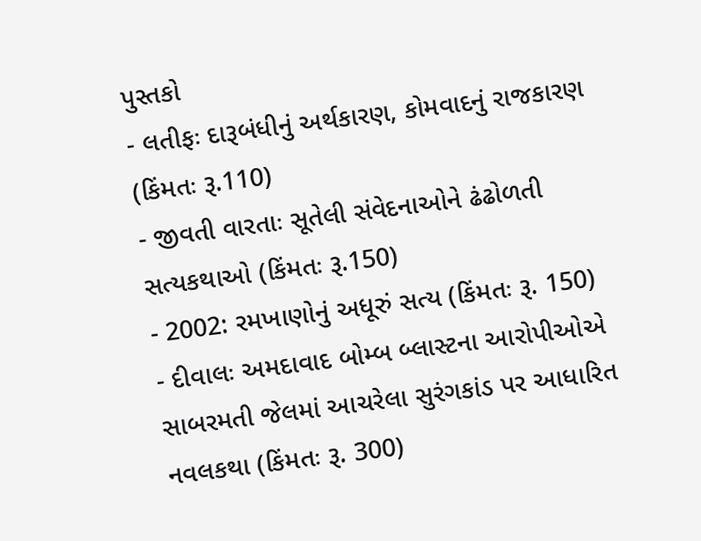પુસ્તકો
- લતીફઃ દારૂબંધીનું અર્થકારણ, કોમવાદનું રાજકારણ (કિંમતઃ રૂ.110)
- જીવતી વારતાઃ સૂતેલી સંવેદનાઓને ઢંઢોળતી સત્યકથાઓ (કિંમતઃ રૂ.150)
- 2002: રમખાણોનું અધૂરું સત્ય (કિંમતઃ રૂ. 150)
- દીવાલઃ અમદાવાદ બોમ્બ બ્લાસ્ટના આરોપીઓએ સાબરમતી જેલમાં આચરેલા સુરંગકાંડ પર આધારિત નવલકથા (કિંમતઃ રૂ. 300)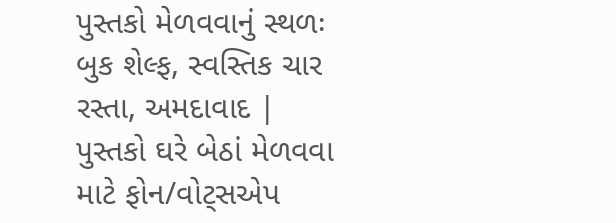પુસ્તકો મેળવવાનું સ્થળઃ બુક શેલ્ફ, સ્વસ્તિક ચાર રસ્તા, અમદાવાદ | પુસ્તકો ઘરે બેઠાં મેળવવા માટે ફોન/વોટ્સએપ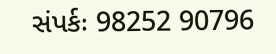સંપર્કઃ 98252 90796